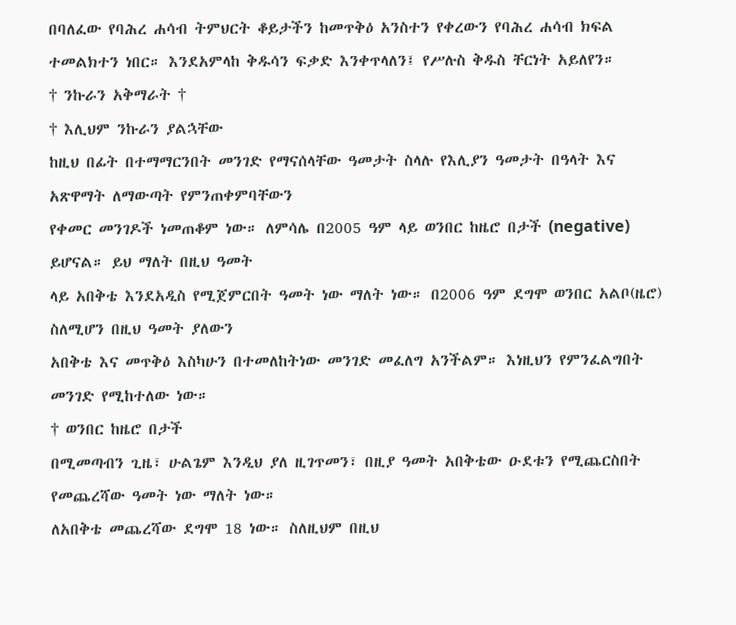በባለፈው የባሕረ ሐሳብ ትምህርት ቆይታችን ከመጥቅዕ አንስተን የቀረውን የባሕረ ሐሳብ ክፍል
ተመልክተን ነበር። እንደአምላከ ቅዱሳን ፍቃድ እንቀጥላለን፤ የሥሉስ ቅዱስ ቸርነት አይለየን።
† ንኩራን አቅማራት †
† እሊህም ንኩራን ያልኋቸው
ከዚህ በፊት በተማማርንበት መንገድ የማናሰላቸው ዓመታት ስላሉ የእሊያን ዓመታት በዓላት እና አጽዋማት ለማውጣት የምንጠቀምባቸውን
የቀመር መንገዶች ነመጠቆም ነው። ለምሳሌ በ2005 ዓም ላይ ወንበር ከዜሮ በታች (negative) ይሆናል። ይህ ማለት በዚህ ዓመት
ላይ አበቅቴ እንደአዲስ የሚጀምርበት ዓመት ነው ማለት ነው። በ2006 ዓም ደግሞ ወንበር አልቦ(ዜሮ) ስለሚሆን በዚህ ዓመት ያለውን
አበቅቴ እና መጥቅዕ እስካሁን በተመለከትነው መንገድ መፈለግ አንችልም። እነዚህን የምንፈልግበት መንገድ የሚከተለው ነው።
† ወንበር ከዜሮ በታች
በሚመጣብን ጊዜ፣ ሁልጌም እንዲህ ያለ ዚገጥመን፣ በዚያ ዓመት አበቅቴው ዑደቱን የሚጨርስበት የመጨረሻው ዓመት ነው ማለት ነው።
ለአበቅቴ መጨረሻው ደግሞ 18 ነው። ስለዚህም በዚህ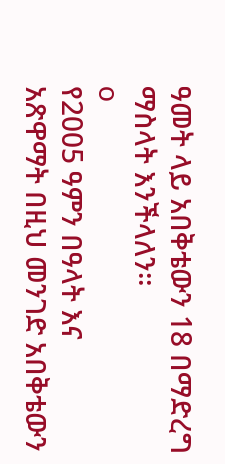ዓመት ላይ አበቅቴውን 18 በማድረግ ማስላት እንችላለን።
o
የ2005 ዓምን በዓላት እና
አጽዋማት በዚህ መንገድ አበቅቴውን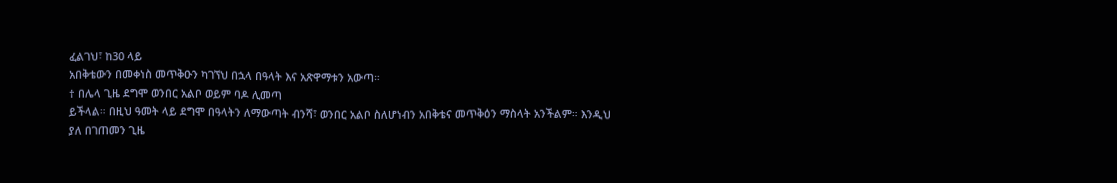ፈልገህ፣ ከ30 ላይ
አበቅቴውን በመቀነስ መጥቅዑን ካገኘህ በኋላ በዓላት እና አጽዋማቱን አውጣ።
† በሌላ ጊዜ ደግሞ ወንበር አልቦ ወይም ባዶ ሊመጣ
ይችላል። በዚህ ዓመት ላይ ደግሞ በዓላትን ለማውጣት ብንሻ፣ ወንበር አልቦ ስለሆነብን አበቅቴና መጥቅዕን ማስላት አንችልም። እንዲህ
ያለ በገጠመን ጊዜ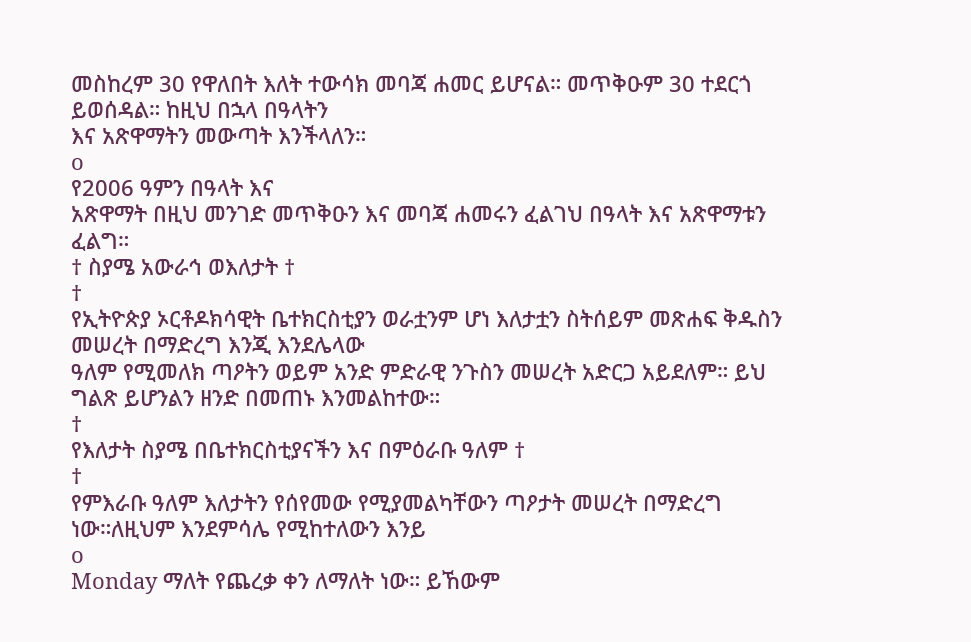መስከረም 30 የዋለበት እለት ተውሳክ መባጃ ሐመር ይሆናል። መጥቅዑም 30 ተደርጎ ይወሰዳል። ከዚህ በኋላ በዓላትን
እና አጽዋማትን መውጣት እንችላለን።
o
የ2006 ዓምን በዓላት እና
አጽዋማት በዚህ መንገድ መጥቅዑን እና መባጃ ሐመሩን ፈልገህ በዓላት እና አጽዋማቱን ፈልግ።
† ስያሜ አውራኅ ወእለታት †
†
የኢትዮጵያ ኦርቶዶክሳዊት ቤተክርስቲያን ወራቷንም ሆነ እለታቷን ስትሰይም መጽሐፍ ቅዱስን መሠረት በማድረግ እንጂ እንደሌላው
ዓለም የሚመለክ ጣዖትን ወይም አንድ ምድራዊ ንጉስን መሠረት አድርጋ አይደለም። ይህ ግልጽ ይሆንልን ዘንድ በመጠኑ እንመልከተው።
†
የእለታት ስያሜ በቤተክርስቲያናችን እና በምዕራቡ ዓለም †
†
የምእራቡ ዓለም እለታትን የሰየመው የሚያመልካቸውን ጣዖታት መሠረት በማድረግ ነው።ለዚህም እንደምሳሌ የሚከተለውን እንይ
o
Monday ማለት የጨረቃ ቀን ለማለት ነው። ይኸውም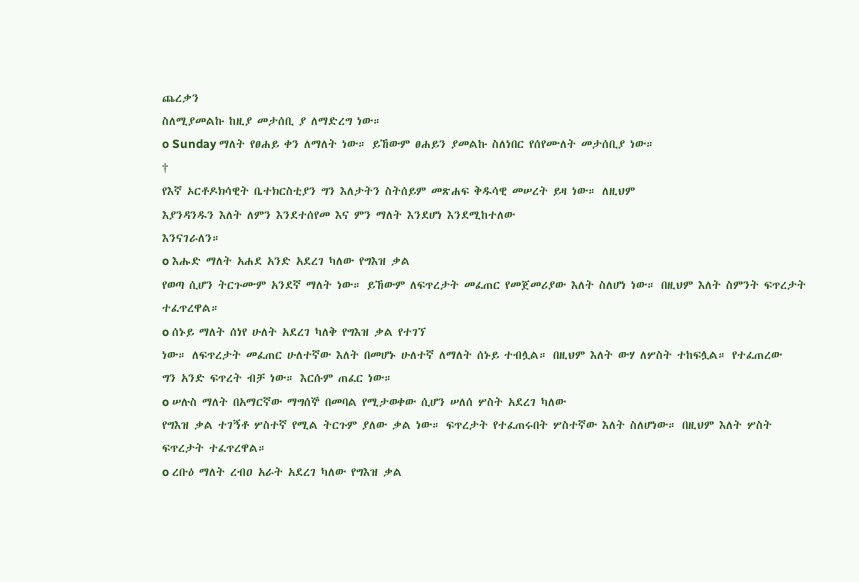ጨረቃን
ስለሚያመልኩ ከዚያ መታሰቢ ያ ለማድረግ ነው።
o Sunday ማለት የፀሐይ ቀን ለማለት ነው። ይኸውም ፀሐይን ያመልኩ ስለነበር የሰየሙለት መታሰቢያ ነው።
†
የእኛ ኦርቶዶክሳዊት ቤተክርስቲያን ግን እለታትን ስትሰይም መጽሐፍ ቅዱሳዊ መሠረት ይዛ ነው። ለዚህም
እያንዳንዱን እለት ለምን እንደተሰየመ እና ምን ማለት እንደሆነ እንደሚከተለው
እንናገራለን።
o እሑድ ማለት አሐደ አንድ አደረገ ካለው የግእዝ ቃል
የወጣ ሲሆን ትርጉሙም አንደኛ ማለት ነው። ይኸውም ለፍጥረታት መፈጠር የመጀመሪያው እለት ስለሆነ ነው። በዚህም እለት ስምንት ፍጥረታት
ተፈጥረዋል።
o ሰኑይ ማለት ሰነየ ሁለት አደረገ ካለቅ የግእዝ ቃል የተገኘ
ነው። ለፍጥረታት መፈጠር ሁለተኛው እለት በመሆኑ ሁለተኛ ለማለት ሰኑይ ተብሏል። በዚህም እለት ውሃ ለሦስት ተከፍሏል። የተፈጠረው
ግን አንድ ፍጥረት ብቻ ነው። እርሱም ጠፈር ነው።
o ሠሉስ ማለት በአማርኛው ማግሰኞ በመባል የሚታወቀው ሲሆን ሠለሰ ሦስት አደረገ ካለው
የግእዝ ቃል ተገኝቶ ሦስተኛ የሚል ትርጉም ያለው ቃል ነው። ፍጥረታት የተፈጠሩበት ሦስተኛው እለት ስለሆነው። በዚህም እለት ሦስት
ፍጥረታት ተፈጥረዋል።
o ረቡዕ ማለት ረብዐ አራት አደረገ ካለው የግእዝ ቃል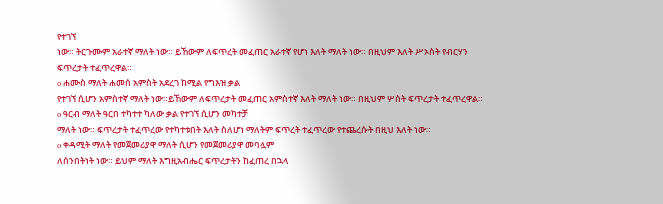የተገኘ
ነው። ትርጉሙም አራተኛ ማለት ነው። ይኸውም ለፍጥረት መፈጠር አራተኛ የሆነ እለት ማለት ነው። በዚህም እለት ሥኦስት የብርሃን
ፍጥረታት ተፈጥረዋል።
o ሐሙስ ማለት ሐመሰ አምስት አደረገ ከሚል የግእዝ ቃል
የተገኘ ሲሆን አምስተኛ ማለት ነው።ይኸውም ለፍጥረታት መፈጠር አምስተኛ እለት ማለት ነው። በዚህም ሦስት ፍጥረታት ተፈጥረዋል።
o ዓርብ ማለት ዓርበ ተካተተ ካለው ቃል የተገኘ ሲሆን መካተቻ
ማለት ነው። ፍጥረታት ተፈጥረው የተካተቱበት እለት ስለሆነ ማለትም ፍጥረት ተፈጥረው የተጨረሱት በዚህ እለት ነው።
o ቀዳሚት ማለት የመጀመሪያዋ ማለት ሲሆን የመጀመሪያዋ መባሏም
ለሰንበትነት ነው። ይህም ማለት እግዚአብሔር ፍጥረታትን ከፈጠረ በኋላ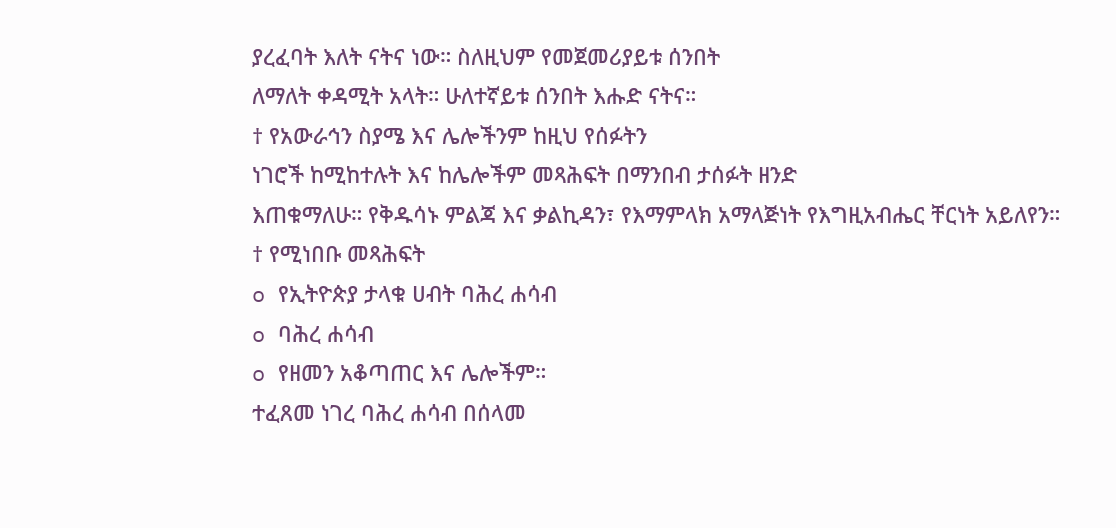ያረፈባት እለት ናትና ነው። ስለዚህም የመጀመሪያይቱ ሰንበት
ለማለት ቀዳሚት አላት። ሁለተኛይቱ ሰንበት እሑድ ናትና።
† የአውራኅን ስያሜ እና ሌሎችንም ከዚህ የሰፉትን
ነገሮች ከሚከተሉት እና ከሌሎችም መጻሕፍት በማንበብ ታሰፉት ዘንድ
እጠቁማለሁ። የቅዱሳኑ ምልጃ እና ቃልኪዳን፣ የእማምላክ አማላጅነት የእግዚአብሔር ቸርነት አይለየን።
† የሚነበቡ መጻሕፍት
o የኢትዮጵያ ታላቁ ሀብት ባሕረ ሐሳብ
o ባሕረ ሐሳብ
o የዘመን አቆጣጠር እና ሌሎችም።
ተፈጸመ ነገረ ባሕረ ሐሳብ በሰላመ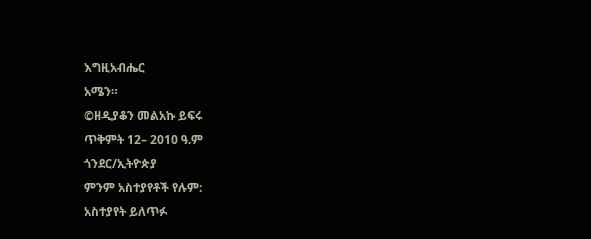እግዚአብሔር
አሜን።
©ዘዲያቆን መልአኩ ይፍሩ
ጥቅምት 12– 2010 ዓ.ም
ጎንደር/ኢትዮጵያ
ምንም አስተያየቶች የሉም:
አስተያየት ይለጥፉ